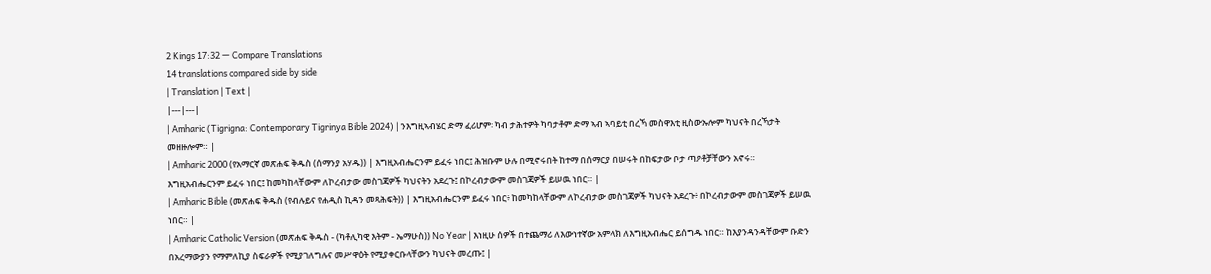2 Kings 17:32 — Compare Translations
14 translations compared side by side
| Translation | Text |
|---|---|
| Amharic (Tigrigna: Contemporary Tigrinya Bible 2024) | ንእግዚኣብሄር ድማ ፈሪሆም፡ ካብ ታሕተዎት ካባታቶም ድማ ኣብ ኣባይቲ በረኻ መስዋእቲ ዚስውኡሎም ካህናት በረኻታት መዘዙሎም። |
| Amharic 2000 (የአማርኛ መጽሐፍ ቅዱስ (ሰማንያ አሃዱ)) | እግዚአብሔርንም ይፈሩ ነበር፤ ሕዝቡም ሁሉ በሚኖሩበት ከተማ በሰማርያ በሠሩት በከፍታው ቦታ ጣዖቶቻቸውን አኖሩ። እግዚአብሔርንም ይፈሩ ነበር፤ ከመካከላቸውም ለኮረብታው መስገጃዎች ካህናትን አደረጉ፤ በኮረብታውም መስገጃዎች ይሠዉ ነበር። |
| Amharic Bible (መጽሐፍ ቅዱስ (የብሉይና የሐዲስ ኪዳን መጻሕፍት)) | እግዚአብሔርንም ይፈሩ ነበር፥ ከመካከላቸውም ለኮረብታው መስገጃዎች ካህናት አደረጉ፥ በኮረብታውም መስገጃዎች ይሠዉ ነበር። |
| Amharic Catholic Version (መጽሐፍ ቅዱስ - (ካቶሊካዊ እትም - ኤማሁስ)) No Year | እነዚሁ ሰዎች በተጨማሪ ለእውነተኛው አምላክ ለእግዚአብሔር ይሰግዱ ነበር። ከእያንዳንዳቸውም ቡድን በአረማውያን የማምለኪያ ስፍራዎች የሚያገለግሉና መሥዋዕት የሚያቀርቡላቸውን ካህናት መረጡ፤ |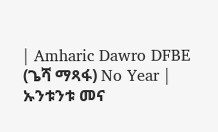| Amharic Dawro DFBE (ጌሻ ማጻፋ) No Year | ኡንቱንቱ መና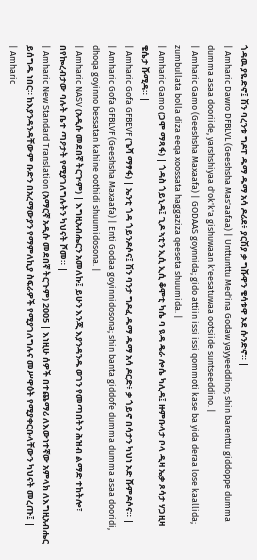ጎዳዉ ያዬድኖ፤ ሽን ባረንቱ ግዶፐ ዱማ ዱማ አሳ ዶሪደ፥ ያርሽያ ቃ ግሹዋን ቄሳቱዋ ኦደ ሱንድኖ። |
| Amharic Dawro DFBLVL (Geeshsha Mas'aafaa) | Unttunttu Med'ina Godaw yayyeeddino; shin barenttu giddoppe dumma dumma asaa dooriide, yarshshiyaa d'ok'k'a gishuwaan k'eesatuwaa ootsiide suntseeddino. |
| Amharic Gamo (Geeshsha Maxaafa) | GODAAS goynnida; gido attiin issi issi qommoti kase ba yida deraa lose kaallida; zumbullata bolla diza eeqa xoossata haggaziza qeeseta shuumida. |
| Amharic Gamo (ጋሞ ማጻፋ) | ጎዳስ ጎይኒዳ፤ ጊዶ ኣቲን ኢሲ ኢሲ ቆሞቲ ካሴ ባ ዪዳ ዴራ ሎሴ ካሊዳ፤ ዙምቡላታ ቦላ ዲዛ ኤቃ ጾሳታ ሃጋዚዛ ቄሴታ ሹሚዳ። |
| Amharic Gofa GFBEVF (ጌሻ ማፃፋ) | ኤንቲ ጎዳ ጎይንዶሶና፤ ሽን ባንታ ግዶፈ ዱማ ዱማ አሳ ዶርድ፥ ቃ ጎይኖ በሳታን ካህነ ኦድ ሹምዶሶና። |
| Amharic Gofa GFBLVF (Geeshsha Maxaafa) | Enti Godaa goyinnidosona; shin banta giddofe dumma dumma asaa dooridi, dhoqa goyinno bessatan kahine oothidi shuumidosona. |
| Amharic NASV (አዲሱ መደበኛ ትርጒም) | እግዚአብሔርን አመለኩ፤ ይሁን እንጂ እያንዳንዱ ወገን የመጣበትን ሕዝብ ልማድ ተከትሎ፣ በየኰረብታው ባሉት ቤተ ጣዖታት የሚያገለግሉትን ካህናት ሾመ። |
| Amharic New Standard Translation (አማርኛ አዲሱ መደበኛ ትርጉም) 2005 | እነዚሁ ሰዎች በተጨማሪ ለእውነተኛው አምላክ ለእግዚአብሔር ይሰግዱ ነበር። ከእያንዳንዳቸውም ቡድን በአረማውያን የማምለኪያ ስፍራዎች የሚያገለግሉና መሥዋዕት የሚያቀርቡላቸውን ካህናት መረጡ፤ |
| Amharic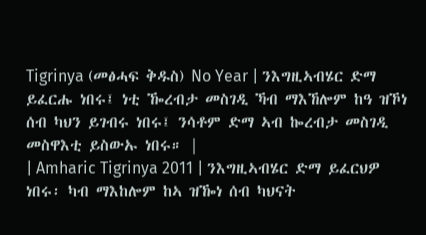Tigrinya (መፅሓፍ ቅዱስ) No Year | ንእግዚኣብሄር ድማ ይፈርሑ ነበሩ፤ ነቲ ዀረብታ መስገዲ ኻብ ማእኸሎም ከዓ ዝኾነ ሰብ ካህን ይገብሩ ነበሩ፤ ንሳቶም ድማ ኣብ ኰረብታ መስገዲ መስዋእቲ ይስውኡ ነበሩ። |
| Amharic Tigrinya 2011 | ንእግዚኣብሄር ድማ ይፈርህዎ ነበሩ፡ ካብ ማእከሎም ከኣ ዝዀነ ሰብ ካህናት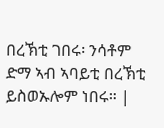በረኽቲ ገበሩ፡ ንሳቶም ድማ ኣብ ኣባይቲ በረኽቲ ይስወኡሎም ነበሩ። |